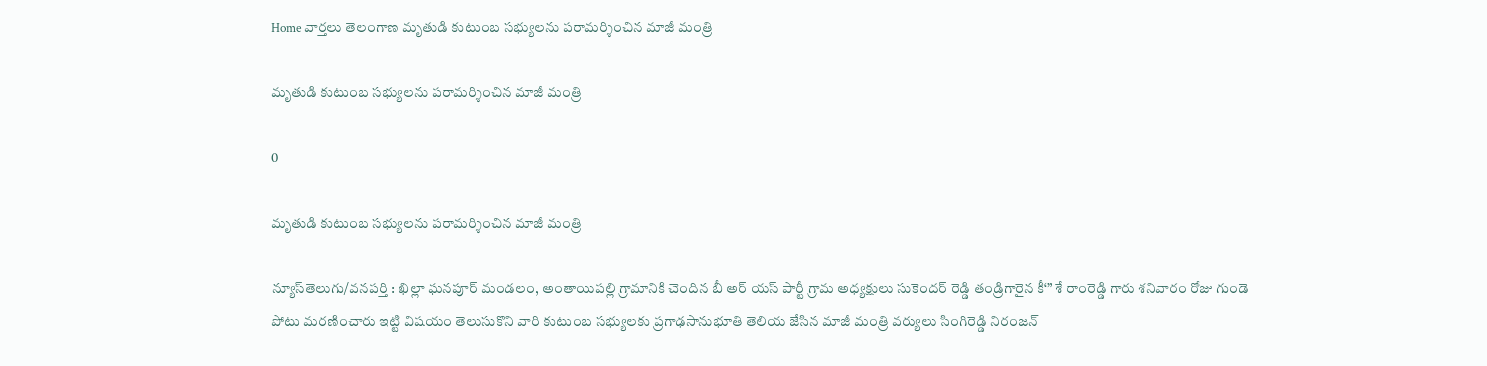Home వార్తలు తెలంగాణ మృతుడి కుటుంబ సభ్యులను పరామర్శించిన మాజీ మంత్రి

మృతుడి కుటుంబ సభ్యులను పరామర్శించిన మాజీ మంత్రి

0

మృతుడి కుటుంబ సభ్యులను పరామర్శించిన మాజీ మంత్రి

న్యూస్‌తెలుగు/వనపర్తి : ఖిల్లా ఘనపూర్ మండలం, అంతాయిపల్లి గ్రామానికి చెందిన బీ అర్ యస్ పార్టీ గ్రామ అధ్యక్షులు సుకెందర్ రెడ్డి తండ్రిగారైన కీ‘” శే రాంరెడ్డి గారు శనివారం రోజు గుండె పోటు మరణించారు ఇట్టి విషయం తెలుసుకొని వారి కుటుంబ సభ్యులకు ప్రగాఢసానుభూతి తెలియ జేసిన మాజీ మంత్రి వర్యులు సింగిరెడ్డి నిరంజన్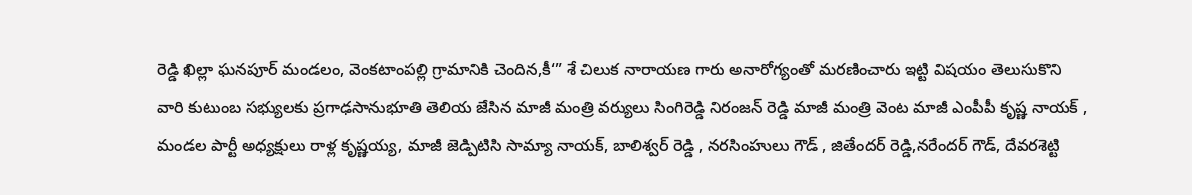రెడ్డి ఖిల్లా ఘనపూర్ మండలం, వెంకటాంపల్లి గ్రామానికి చెందిన,కీ‘” శే చిలుక నారాయణ గారు అనారోగ్యంతో మరణించారు ఇట్టి విషయం తెలుసుకొని వారి కుటుంబ సభ్యులకు ప్రగాఢసానుభూతి తెలియ జేసిన మాజీ మంత్రి వర్యులు సింగిరెడ్డి నిరంజన్ రెడ్డి మాజీ మంత్రి వెంట మాజీ ఎంపీపీ కృష్ణ నాయక్ , మండల పార్టీ అధ్యక్షులు రాళ్ల కృష్ణయ్య, మాజీ జెడ్పిటిసి సామ్యా నాయక్, బాలిశ్వర్ రెడ్డి , నరసింహులు గౌడ్ , జితేందర్ రెడ్డి,నరేందర్ గౌడ్, దేవరశెట్టి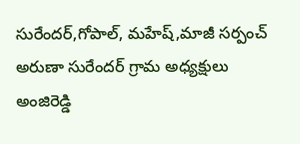సురేందర్,గోపాల్, మహేష్,మాజీ సర్పంచ్ అరుణా సురేందర్ గ్రామ అధ్యక్షులు అంజిరెడ్డి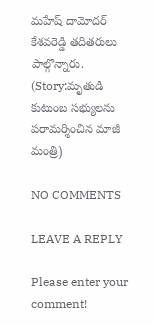మహేష్ దామోదర్ కేశవరెడ్డి తదితరులు పాల్గొన్నారు. (Story:మృతుడి కుటుంబ సభ్యులను పరామర్శించిన మాజీ మంత్రి)

NO COMMENTS

LEAVE A REPLY

Please enter your comment!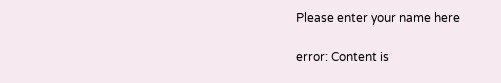Please enter your name here

error: Content is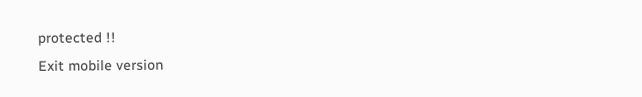protected !!
Exit mobile version